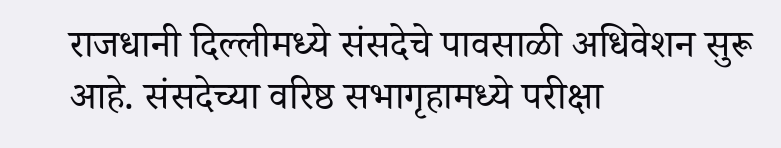राजधानी दिल्लीमध्ये संसदेचे पावसाळी अधिवेशन सुरू आहे. संसदेच्या वरिष्ठ सभागृहामध्ये परीक्षा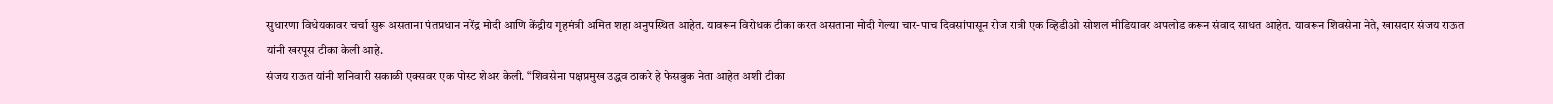सुधारणा विधेयकावर चर्चा सुरू असताना पंतप्रधान नरेंद्र मोदी आणि केंद्रीय गृहमंत्री अमित शहा अनुपस्थित आहेत. यावरून विरोधक टीका करत असताना मोदी गेल्या चार-पाच दिवसांपासून रोज रात्री एक व्हिडीओ सोशल मीडियावर अपलोड करून संवाद साधत आहेत. यावरून शिवसेना नेते, खासदार संजय राऊत यांनी खरपूस टीका केली आहे.
संजय राऊत यांनी शनिवारी सकाळी एक्सवर एक पोस्ट शेअर केली. “शिवसेना पक्षप्रमुख उद्धव ठाकरे हे फेसबुक नेता आहेत अशी टीका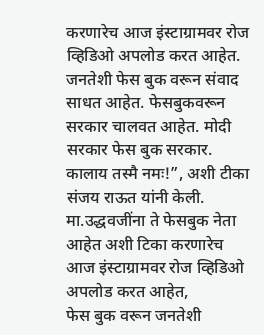करणारेच आज इंस्टाग्रामवर रोज व्हिडिओ अपलोड करत आहेत. जनतेशी फेस बुक वरून संवाद साधत आहेत. फेसबुकवरून सरकार चालवत आहेत. मोदी सरकार फेस बुक सरकार. कालाय तस्मै नमः!”, अशी टीका संजय राऊत यांनी केली.
मा.उद्धवजींना ते फेसबुक नेता आहेत अशी टिका करणारेच आज इंस्टाग्रामवर रोज व्हिडिओ अपलोड करत आहेत,
फेस बुक वरून जनतेशी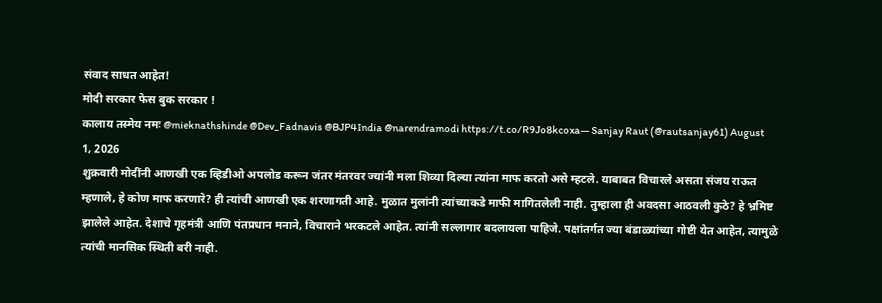संवाद साधत आहेत!
मोदी सरकार फेस बुक सरकार !
कालाय तस्मेय नमः @mieknathshinde @Dev_Fadnavis @BJP4India @narendramodi https://t.co/R9Jo8kcoxa— Sanjay Raut (@rautsanjay61) August 1, 2026
शुक्रवारी मोदींनी आणखी एक व्हिडीओ अपलोड करून जंतर मंतरवर ज्यांनी मला शिव्या दिल्या त्यांना माफ करतो असे म्हटले. याबाबत विचारले असता संजय राऊत म्हणाले, हे कोण माफ करणारे? ही त्यांची आणखी एक शरणागती आहे. मुळात मुलांनी त्यांच्याकडे माफी मागितलेली नाही. तुम्हाला ही अवदसा आठवली कुठे? हे भ्रमिष्ट झालेले आहेत. देशाचे गृहमंत्री आणि पंतप्रधान मनाने, विचाराने भरकटले आहेत. त्यांनी सल्लागार बदलायला पाहिजे. पक्षांतर्गत ज्या बंडाळ्यांच्या गोष्टी येत आहेत, त्यामुळे त्यांची मानसिक स्थिती बरी नाही.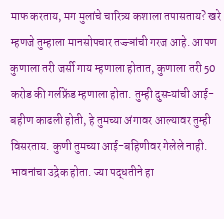माफ करताय, मग मुलांचे चारित्र्य कशाला तपासताय? खरे म्हणजे तुम्हाला मानसोपचार तज्ज्ञांची गरज आहे. आपण कुणाला तरी जर्सी गाय म्हणाला होतात, कुणाला तरी 50 करोड की गर्लफ्रेंड म्हणाला होता. तुम्ही दुसऱ्यांची आई-बहीण काढली होती, हे तुमच्या अंगावर आल्यावर तुम्ही विसरताय. कुणी तुमच्या आई-बहिणीवर गेलेले नाही. भावनांचा उद्रेक होता. ज्या पद्धतीने हा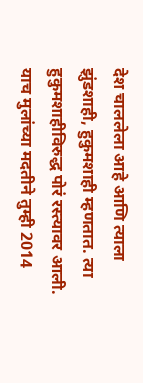देश चाललेला आहे आणि त्याला झुंडशाही, हुकुमशाही म्हणतात. त्या हुकुमशाहीविरुद्ध पोरं रस्त्यावर आली. याच मुलांच्या मदतीने तुम्ही 2014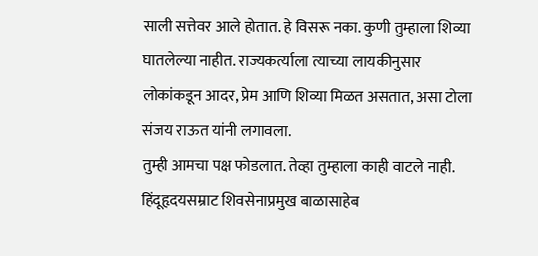साली सत्तेवर आले होतात. हे विसरू नका. कुणी तुम्हाला शिव्या घातलेल्या नाहीत. राज्यकर्त्याला त्याच्या लायकीनुसार लोकांकडून आदर, प्रेम आणि शिव्या मिळत असतात, असा टोला संजय राऊत यांनी लगावला.
तुम्ही आमचा पक्ष फोडलात. तेव्हा तुम्हाला काही वाटले नाही. हिंदूहृदयसम्राट शिवसेनाप्रमुख बाळासाहेब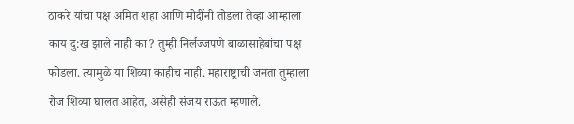ठाकरे यांचा पक्ष अमित शहा आणि मोदींनी तोडला तेव्हा आम्हाला काय दु:ख झाले नाही का? तुम्ही निर्लज्जपणे बाळासाहेबांचा पक्ष फोडला. त्यामुळे या शिव्या काहीच नाही. महाराष्ट्राची जनता तुम्हाला रोज शिव्या घालत आहेत, असेही संजय राऊत म्हणाले.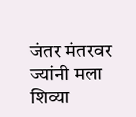जंतर मंतरवर ज्यांनी मला शिव्या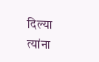दिल्या त्यांना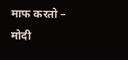माफ करतो – मोदी